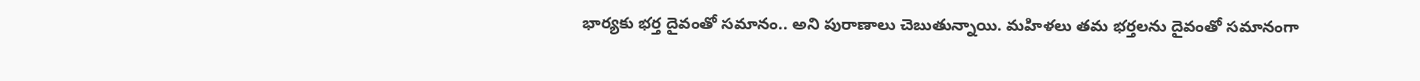భార్యకు భర్త దైవంతో సమానం.. అని పురాణాలు చెబుతున్నాయి. మహిళలు తమ భర్తలను దైవంతో సమానంగా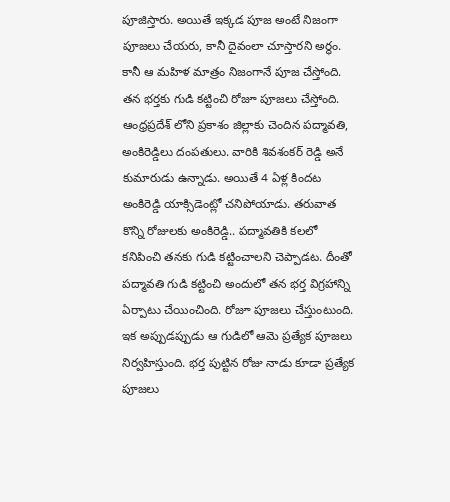పూజిస్తారు. అయితే ఇక్కడ పూజ అంటే నిజంగా పూజలు చేయరు, కానీ దైవంలా చూస్తారని అర్థం. కానీ ఆ మహిళ మాత్రం నిజంగానే పూజ చేస్తోంది. తన భర్తకు గుడి కట్టించి రోజూ పూజలు చేస్తోంది.
ఆంధ్రప్రదేశ్ లోని ప్రకాశం జిల్లాకు చెందిన పద్మావతి, అంకిరెడ్డిలు దంపతులు. వారికి శివశంకర్ రెడ్డి అనే కుమారుడు ఉన్నాడు. అయితే 4 ఏళ్ల కిందట అంకిరెడ్డి యాక్సిడెంట్లో చనిపోయాడు. తరువాత కొన్ని రోజులకు అంకిరెడ్డి.. పద్మావతికి కలలో కనిపించి తనకు గుడి కట్టించాలని చెప్పాడట. దీంతో పద్మావతి గుడి కట్టించి అందులో తన భర్త విగ్రహాన్ని ఏర్పాటు చేయించింది. రోజూ పూజలు చేస్తుంటుంది.
ఇక అప్పుడప్పుడు ఆ గుడిలో ఆమె ప్రత్యేక పూజలు నిర్వహిస్తుంది. భర్త పుట్టిన రోజు నాడు కూడా ప్రత్యేక పూజలు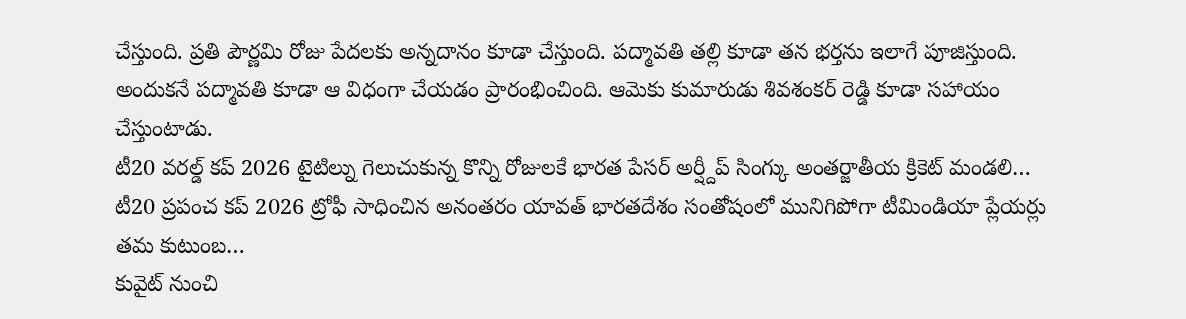చేస్తుంది. ప్రతి పౌర్ణమి రోజు పేదలకు అన్నదానం కూడా చేస్తుంది. పద్మావతి తల్లి కూడా తన భర్తను ఇలాగే పూజిస్తుంది. అందుకనే పద్మావతి కూడా ఆ విధంగా చేయడం ప్రారంభించింది. ఆమెకు కుమారుడు శివశంకర్ రెడ్డి కూడా సహాయం చేస్తుంటాడు.
టీ20 వరల్డ్ కప్ 2026 టైటిల్ను గెలుచుకున్న కొన్ని రోజులకే భారత పేసర్ అర్ష్దీప్ సింగ్కు అంతర్జాతీయ క్రికెట్ మండలి…
టీ20 ప్రపంచ కప్ 2026 ట్రోఫీ సాధించిన అనంతరం యావత్ భారతదేశం సంతోషంలో మునిగిపోగా టీమిండియా ప్లేయర్లు తమ కుటుంబ…
కువైట్ నుంచి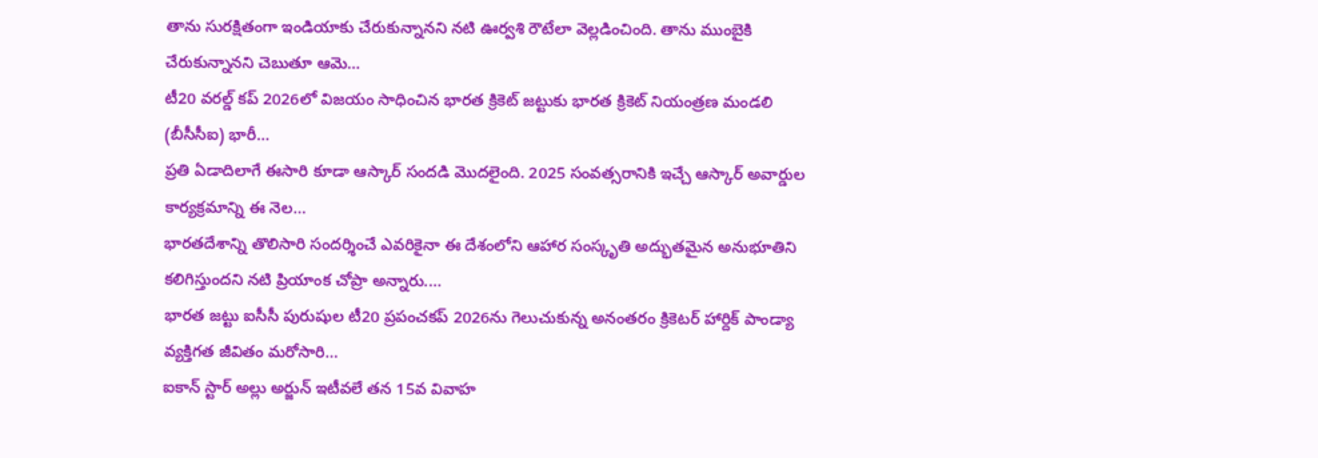తాను సురక్షితంగా ఇండియాకు చేరుకున్నానని నటి ఊర్వశి రౌటేలా వెల్లడించింది. తాను ముంబైకి చేరుకున్నానని చెబుతూ ఆమె…
టీ20 వరల్డ్ కప్ 2026లో విజయం సాధించిన భారత క్రికెట్ జట్టుకు భారత క్రికెట్ నియంత్రణ మండలి (బీసీసీఐ) భారీ…
ప్రతి ఏడాదిలాగే ఈసారి కూడా ఆస్కార్ సందడి మొదలైంది. 2025 సంవత్సరానికి ఇచ్చే ఆస్కార్ అవార్డుల కార్యక్రమాన్ని ఈ నెల…
భారతదేశాన్ని తొలిసారి సందర్శించే ఎవరికైనా ఈ దేశంలోని ఆహార సంస్కృతి అద్భుతమైన అనుభూతిని కలిగిస్తుందని నటి ప్రియాంక చోప్రా అన్నారు.…
భారత జట్టు ఐసీసీ పురుషుల టీ20 ప్రపంచకప్ 2026ను గెలుచుకున్న అనంతరం క్రికెటర్ హార్దిక్ పాండ్యా వ్యక్తిగత జీవితం మరోసారి…
ఐకాన్ స్టార్ అల్లు అర్జున్ ఇటీవలే తన 15వ వివాహ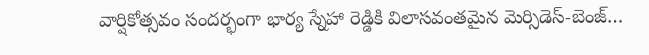వార్షికోత్సవం సందర్భంగా భార్య స్నేహా రెడ్డికి విలాసవంతమైన మెర్సిడెస్-బెంజ్…